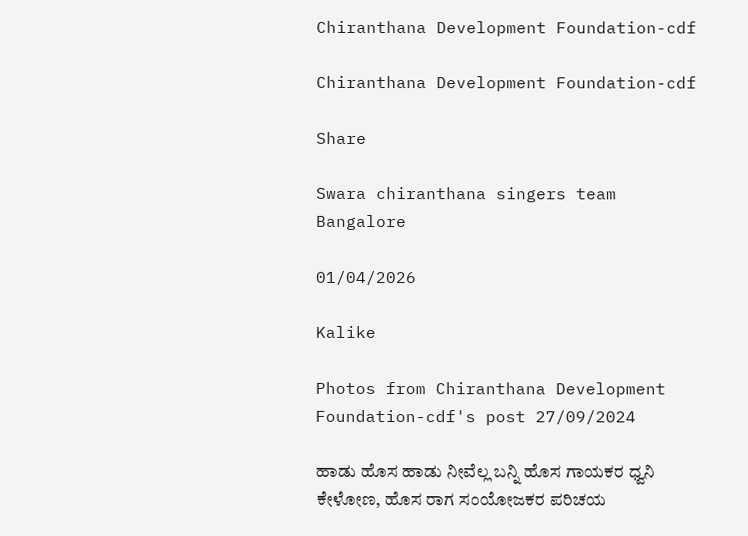Chiranthana Development Foundation-cdf

Chiranthana Development Foundation-cdf

Share

Swara chiranthana singers team Bangalore

01/04/2026

Kalike

Photos from Chiranthana Development Foundation-cdf's post 27/09/2024

ಹಾಡು ಹೊಸ ಹಾಡು ನೀವೆಲ್ಲ ಬನ್ನಿ ಹೊಸ ಗಾಯಕರ ಧ್ವನಿ ಕೇಳೋಣ, ಹೊಸ ರಾಗ ಸಂಯೋಜಕರ ಪರಿಚಯ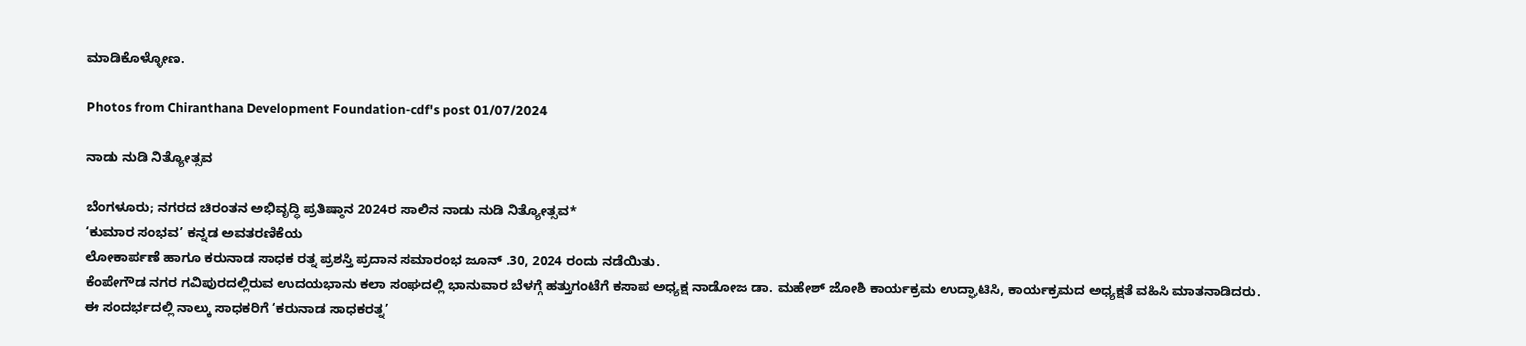ಮಾಡಿಕೊಳ್ಳೋಣ.

Photos from Chiranthana Development Foundation-cdf's post 01/07/2024

ನಾಡು ನುಡಿ ನಿತ್ಯೋತ್ಸವ

ಬೆಂಗಳೂರು; ನಗರದ ಚಿರಂತನ ಅಭಿವೃದ್ಧಿ ಪ್ರತಿಷ್ಠಾನ 2024ರ ಸಾಲಿನ ನಾಡು ನುಡಿ ನಿತ್ಯೋತ್ಸವ*
‘ಕುಮಾರ ಸಂಭವ’ ಕನ್ನಡ ಅವತರಣಿಕೆಯ
ಲೋಕಾರ್ಪಣೆ ಹಾಗೂ ಕರುನಾಡ ಸಾಧಕ ರತ್ನ ಪ್ರಶಸ್ತಿ ಪ್ರದಾನ ಸಮಾರಂಭ ಜೂನ್ .30, 2024 ರಂದು ನಡೆಯಿತು.
ಕೆಂಪೇಗೌಡ ನಗರ ಗವಿಪುರದಲ್ಲಿರುವ ಉದಯಭಾನು ಕಲಾ ಸಂಘದಲ್ಲಿ ಭಾನುವಾರ ಬೆಳಗ್ಗೆ ಹತ್ತುಗಂಟೆಗೆ ಕಸಾಪ ಅಧ್ಯಕ್ಷ ನಾಡೋಜ ಡಾ. ಮಹೇಶ್ ಜೋಶಿ ಕಾರ್ಯಕ್ರಮ ಉದ್ಘಾಟಿಸಿ, ಕಾರ್ಯಕ್ರಮದ ಅಧ್ಯಕ್ಷತೆ ವಹಿಸಿ ಮಾತನಾಡಿದರು.
ಈ ಸಂದರ್ಭದಲ್ಲಿ ನಾಲ್ಕು ಸಾಧಕರಿಗೆ ‘ಕರುನಾಡ ಸಾಧಕರತ್ನ’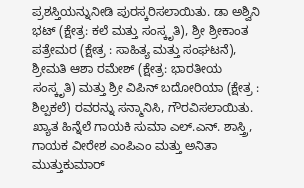ಪ್ರಶಸ್ತಿಯನ್ನುನೀಡಿ ಪುರಸ್ಕರಿಸಲಾಯಿತು. ಡಾ ಅಶ್ವಿನಿ ಭಟ್ (ಕ್ಷೇತ್ರ: ಕಲೆ ಮತ್ತು ಸಂಸ್ಕೃತಿ), ಶ್ರೀ ಶ್ರೀಕಾಂತ ಪತ್ರೇಮರ (ಕ್ಷೇತ್ರ : ಸಾಹಿತ್ಯ ಮತ್ತು ಸಂಘಟನೆ), ಶ್ರೀಮತಿ ಆಶಾ ರಮೇಶ್ (ಕ್ಷೇತ್ರ: ಭಾರತೀಯ ಸಂಸ್ಕೃತಿ) ಮತ್ತು ಶ್ರೀ ವಿಪಿನ್ ಬದೋರಿಯಾ (ಕ್ಷೇತ್ರ : ಶಿಲ್ಪಕಲೆ) ರವರನ್ನು ಸನ್ಮಾನಿಸಿ, ಗೌರವಿಸಲಾಯಿತು.
ಖ್ಯಾತ ಹಿನ್ನೆಲೆ ಗಾಯಕಿ ಸುಮಾ ಎಲ್.ಎನ್. ಶಾಸ್ತ್ರಿ, ಗಾಯಕ ವೀರೇಶ ಎಂಪಿಎಂ ಮತ್ತು ಅನಿತಾ ಮುತ್ತುಕುಮಾರ್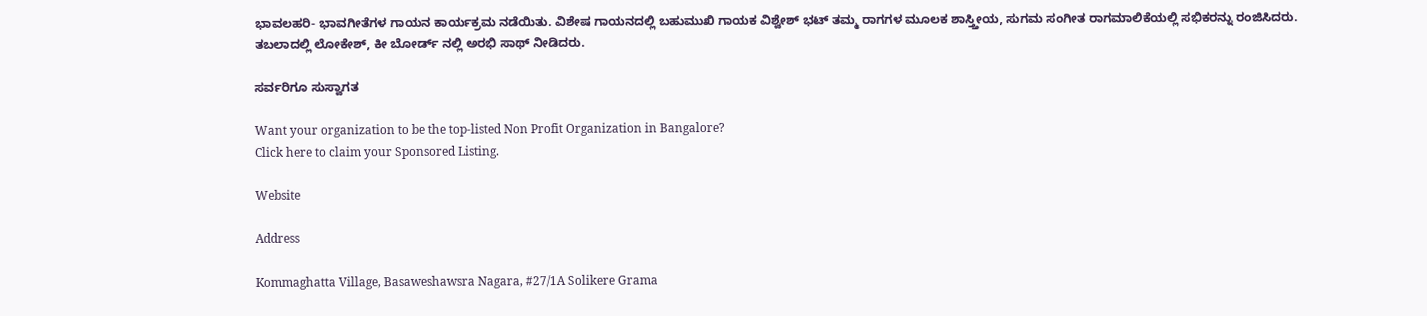ಭಾವಲಹರಿ- ಭಾವಗೀತೆಗಳ ಗಾಯನ ಕಾರ್ಯಕ್ರಮ ನಡೆಯಿತು. ವಿಶೇಷ ಗಾಯನದಲ್ಲಿ ಬಹುಮುಖಿ ಗಾಯಕ ವಿಶ್ವೇಶ್ ಭಟ್ ತಮ್ಮ ರಾಗಗಳ ಮೂಲಕ ಶಾಸ್ತ್ತೀಯ, ಸುಗಮ ಸಂಗೀತ ರಾಗಮಾಲಿಕೆಯಲ್ಲಿ ಸಭಿಕರನ್ನು ರಂಜಿಸಿದರು. ತಬಲಾದಲ್ಲಿ ಲೋಕೇಶ್, ಕೀ ಬೋರ್ಡ್ ನಲ್ಲಿ ಅರಭಿ ಸಾಥ್ ನೀಡಿದರು.

ಸರ್ವರಿಗೂ ಸುಸ್ವಾಗತ

Want your organization to be the top-listed Non Profit Organization in Bangalore?
Click here to claim your Sponsored Listing.

Website

Address

Kommaghatta Village, Basaweshawsra Nagara, #27/1A Solikere Grama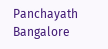Panchayath
Bangalore